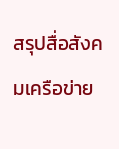สรุปสื่อสังคมเครือข่าย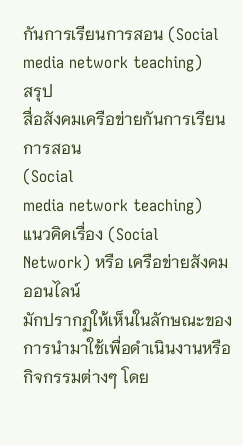กันการเรียนการสอน (Social media network teaching)
สรุป
สื่อสังคมเครือข่ายกันการเรียนการสอน
(Social
media network teaching)
แนวคิดเรื่อง (Social
Network) หรือ เครือข่ายสังคมออนไลน์
มักปรากฏให้เห็นในลักษณะของการนำมาใช้เพื่อดำเนินงานหรือกิจกรรมต่างๆ โดย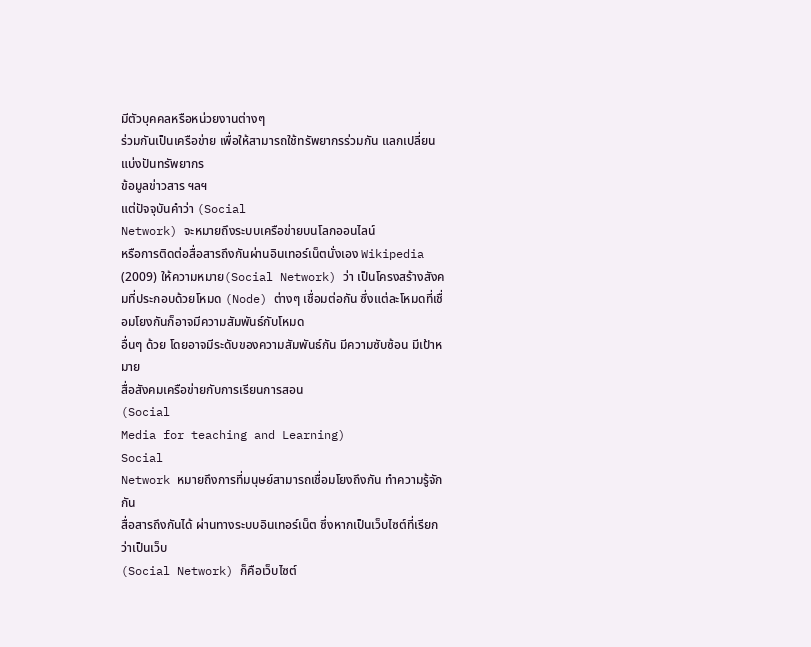มีตัวบุคคลหรือหน่วยงานต่างๆ
ร่วมกันเป็นเครือข่าย เพื่อให้สามารถใช้ทรัพยากรร่วมกัน แลกเปลี่ยนแบ่งปันทรัพยากร
ข้อมูลข่าวสาร ฯลฯ
แต่ปัจจุบันคำว่า (Social
Network) จะหมายถึงระบบเครือข่ายบนโลกออนไลน์
หรือการติดต่อสื่อสารถึงกันผ่านอินเทอร์เน็ตนั่งเอง Wikipedia
(2009) ให้ความหมาย(Social Network) ว่า เป็นโครงสร้างสังคมที่ประกอบด้วยโหมด (Node) ต่างๆ เชื่อมต่อกัน ซึ่งแต่ละโหมดที่เชื่อมโยงกันก็อาจมีความสัมพันธ์กับโหมด
อื่นๆ ด้วย โดยอาจมีระดับของความสัมพันธ์กัน มีความซับซ้อน มีเป้าหมาย
สื่อสังคมเครือข่ายกับการเรียนการสอน
(Social
Media for teaching and Learning)
Social
Network หมายถึงการที่มนุษย์สามารถเชื่อมโยงถึงกัน ทำความรู้จักกัน
สื่อสารถึงกันได้ ผ่านทางระบบอินเทอร์เน็ต ซึ่งหากเป็นเว็บไซต์ที่เรียกว่าเป็นเว็บ
(Social Network) ก็คือเว็บไซต์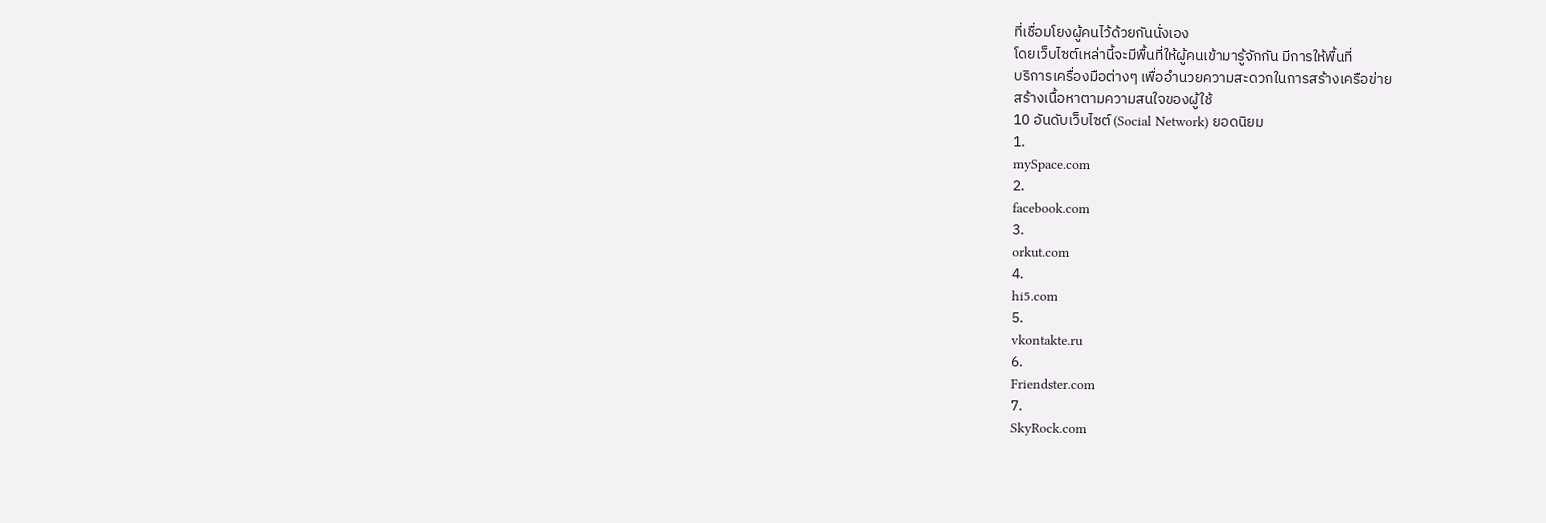ที่เชื่อมโยงผู้คนไว้ด้วยกันนั่งเอง
โดยเว็บไซต์เหล่านี้จะมีพื้นที่ให้ผู้คนเข้ามารู้จักกัน มีการให้พื้นที่
บริการเครื่องมือต่างๆ เพื่ออำนวยความสะดวกในการสร้างเครือข่าย
สร้างเนื้อหาตามความสนใจของผู้ใช้
10 อันดับเว็บไซต์ (Social Network) ยอดนิยม
1.
mySpace.com
2.
facebook.com
3.
orkut.com
4.
hi5.com
5.
vkontakte.ru
6.
Friendster.com
7.
SkyRock.com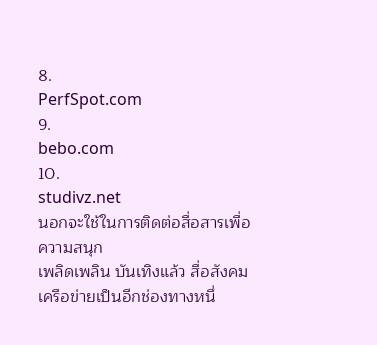8.
PerfSpot.com
9.
bebo.com
10.
studivz.net
นอกจะใช้ในการติดต่อสื่อสารเพื่อความสนุก
เพลิดเพลิน บันเทิงแล้ว สื่อสังคมเครือข่ายเป็นอีกช่องทางหนึ่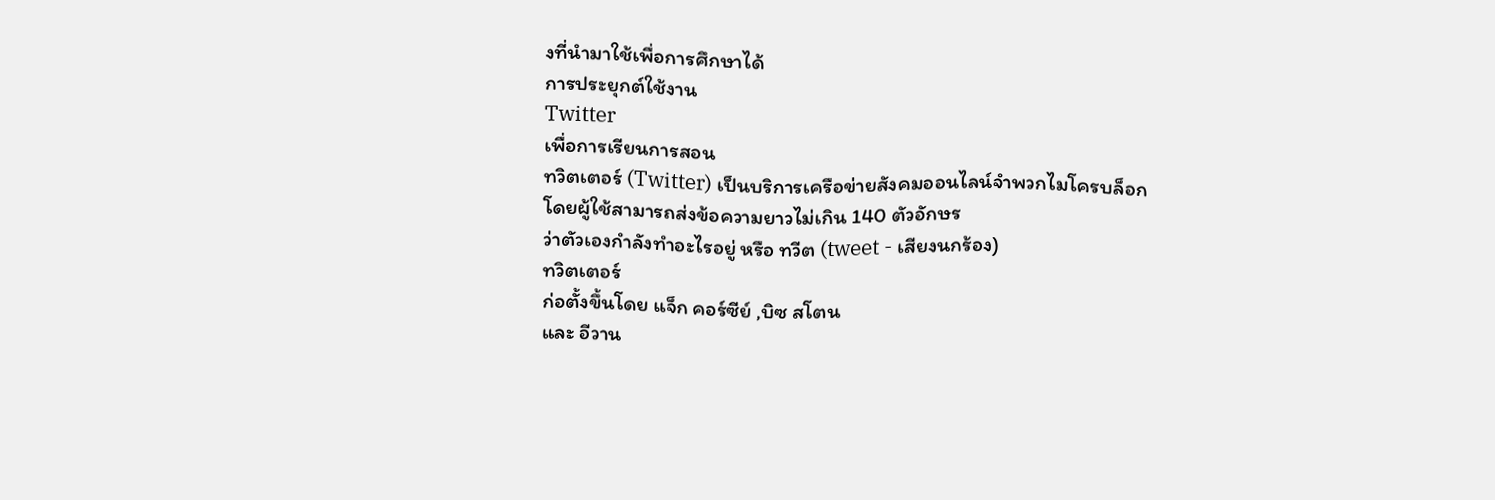งที่นำมาใช้เพื่อการศึกษาได้
การประยุกต์ใช้งาน
Twitter
เพื่อการเรียนการสอน
ทวิตเตอร์ (Twitter) เป็นบริการเครือข่ายสังคมออนไลน์จำพวกไมโครบล็อก
โดยผู้ใช้สามารถส่งข้อความยาวไม่เกิน 140 ตัวอักษร
ว่าตัวเองกำลังทำอะไรอยู่ หรือ ทวีต (tweet - เสียงนกร้อง)
ทวิตเตอร์
ก่อตั้งขึ้นโดย แจ็ก คอร์ซีย์ ,บิซ สโตน
และ อีวาน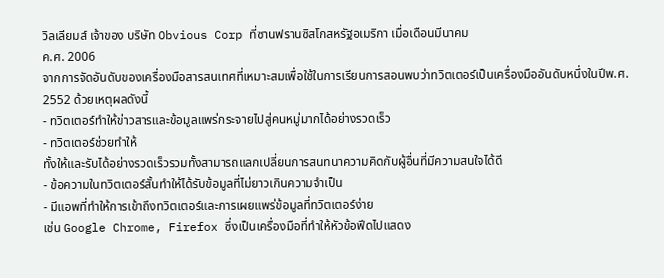วิลเลียมส์ เจ้าของ บริษัท Obvious Corp ที่ซานฟรานซิสโกสหรัฐอเมริกา เมื่อเดือนมีนาคม
ค.ศ. 2006
จากการจัดอันดับของเครื่องมือสารสนเทศที่เหมาะสมเพื่อใช้ในการเรียนการสอนพบว่าทวิตเตอร์เป็นเครื่องมืออันดับหนึ่งในปีพ.ศ.
2552 ด้วยเหตุผลดังนี้
- ทวิตเตอร์ทำให้ข่าวสารและข้อมูลแพร่กระจายไปสู่คนหมู่มากได้อย่างรวดเร็ว
- ทวิตเตอร์ช่วยทำให้
ทั้งให้และรับได้อย่างรวดเร็วรวมทั้งสามารถแลกเปลี่ยนการสนทนาความคิดกับผู้อื่นที่มีความสนใจได้ดี
- ข้อความในทวิตเตอร์สั้นทำให้ได้รับข้อมูลที่ไม่ยาวเกินความจำเป็น
- มีแอพที่ทำให้การเข้าถึงทวิตเตอร์และการเผยแพร่ข้อมูลที่ทวิตเตอร์ง่าย
เช่น Google Chrome, Firefox ซึ่งเป็นเครื่องมือที่ทำให้หัวข้อฟีดไปแสดง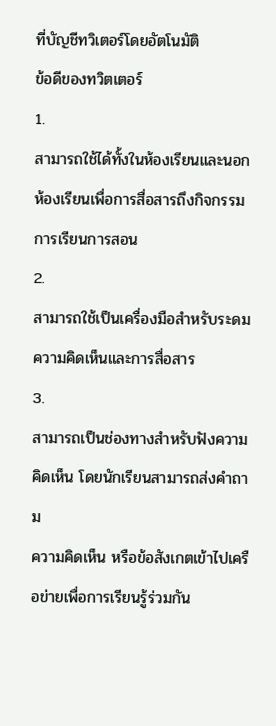ที่บัญชีทวิเตอร์โดยอัตโนมัติ
ข้อดีของทวิตเตอร์
1.
สามารถใช้ได้ทั้งในห้องเรียนและนอกห้องเรียนเพื่อการสื่อสารถึงกิจกรรมการเรียนการสอน
2.
สามารถใช้เป็นเครื่องมือสำหรับระดมความคิดเห็นและการสื่อสาร
3.
สามารถเป็นช่องทางสำหรับฟังความคิดเห็น โดยนักเรียนสามารถส่งคำถาม
ความคิดเห็น หรือข้อสังเกตเข้าไปเครือข่ายเพื่อการเรียนรู้ร่วมกัน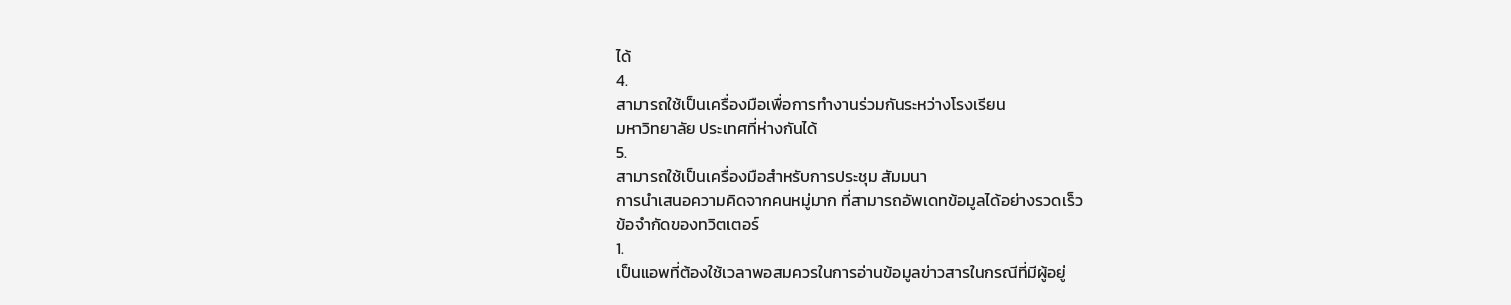ได้
4.
สามารถใช้เป็นเครื่องมือเพื่อการทำงานร่วมกันระหว่างโรงเรียน
มหาวิทยาลัย ประเทศที่ห่างกันได้
5.
สามารถใช้เป็นเครื่องมือสำหรับการประชุม สัมมนา
การนำเสนอความคิดจากคนหมู่มาก ที่สามารถอัพเดทข้อมูลได้อย่างรวดเร็ว
ข้อจำกัดของทวิตเตอร์
1.
เป็นแอพที่ต้องใช้เวลาพอสมควรในการอ่านข้อมูลข่าวสารในกรณีที่มีผู้อยู่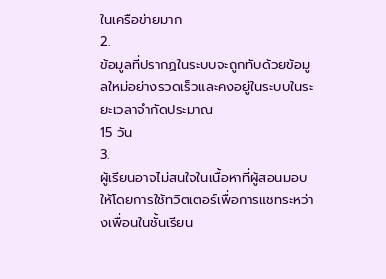ในเครือข่ายมาก
2.
ข้อมูลที่ปรากฏในระบบจะถูกทับด้วยข้อมูลใหม่อย่างรวดเร็วและคงอยู่ในระบบในระยะเวลาจำกัดประมาณ
15 วัน
3.
ผู้เรียนอาจไม่สนใจในเนื้อหาที่ผู้สอนมอบให้โดยการใช้ทวิตเตอร์เพื่อการแชทระหว่างเพื่อนในชั้นเรียน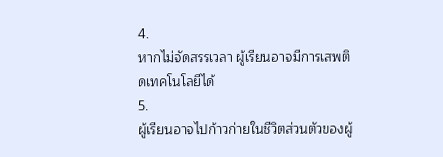4.
หากไม่จัดสรรเวลา ผู้เรียนอาจมีการเสพติดเทคโนโลยีได้
5.
ผู้เรียนอาจไปก้าวก่ายในชีวิตส่วนตัวของผู้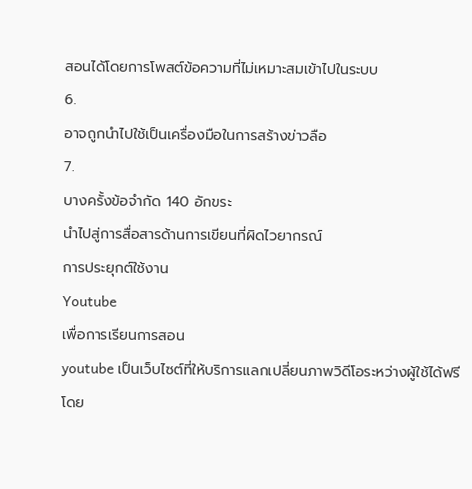สอนได้โดยการโพสต์ข้อความที่ไม่เหมาะสมเข้าไปในระบบ
6.
อาจถูกนำไปใช้เป็นเครื่องมือในการสร้างข่าวลือ
7.
บางครั้งข้อจำกัด 140 อักขระ
นำไปสู่การสื่อสารด้านการเขียนที่ผิดไวยากรณ์
การประยุกต์ใช้งาน
Youtube
เพื่อการเรียนการสอน
youtube เป็นเว็บไซต์ที่ให้บริการแลกเปลี่ยนภาพวิดีโอระหว่างผู้ใช้ได้ฟรี
โดย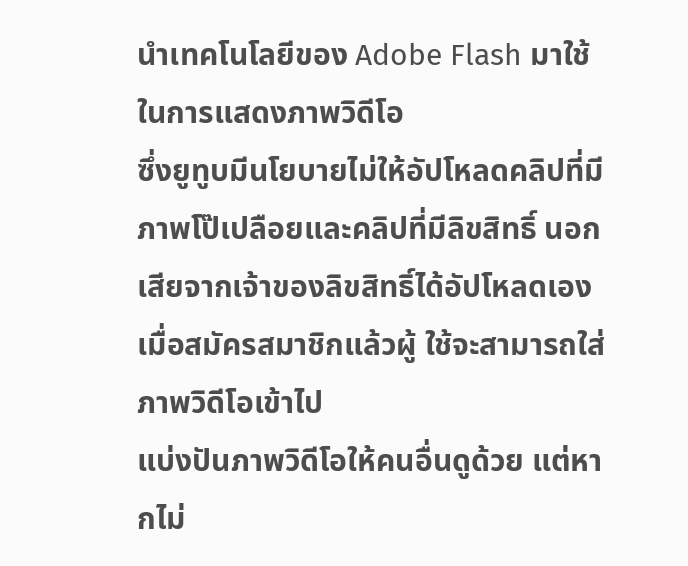นำเทคโนโลยีของ Adobe Flash มาใช้ในการแสดงภาพวิดีโอ
ซึ่งยูทูบมีนโยบายไม่ให้อัปโหลดคลิปที่มีภาพโป๊เปลือยและคลิปที่มีลิขสิทธิ์ นอกเสียจากเจ้าของลิขสิทธิ์ได้อัปโหลดเอง
เมื่อสมัครสมาชิกแล้วผู้ ใช้จะสามารถใส่ภาพวิดีโอเข้าไป
แบ่งปันภาพวิดีโอให้คนอื่นดูด้วย แต่หากไม่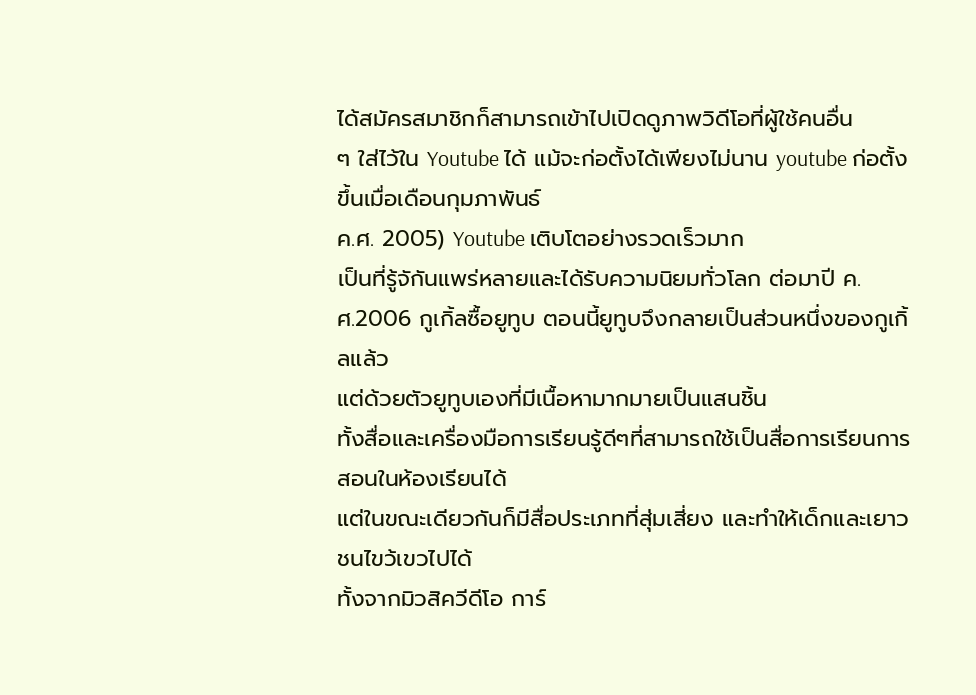ได้สมัครสมาชิกก็สามารถเข้าไปเปิดดูภาพวิดีโอที่ผู้ใช้คนอื่น
ๆ ใส่ไว้ใน Youtube ได้ แม้จะก่อตั้งได้เพียงไม่นาน youtube ก่อตั้งขึ้นเมื่อเดือนกุมภาพันธ์
ค.ศ. 2005) Youtube เติบโตอย่างรวดเร็วมาก
เป็นที่รู้จักันแพร่หลายและได้รับความนิยมทั่วโลก ต่อมาปี ค.ศ.2006 กูเกิ้ลซื้อยูทูบ ตอนนี้ยูทูบจึงกลายเป็นส่วนหนึ่งของกูเกิ้ลแล้ว
แต่ด้วยตัวยูทูบเองที่มีเนื้อหามากมายเป็นแสนชิ้น
ทั้งสื่อและเครื่องมือการเรียนรู้ดีๆที่สามารถใช้เป็นสื่อการเรียนการสอนในห้องเรียนได้
แต่ในขณะเดียวกันก็มีสื่อประเภทที่สุ่มเสี่ยง และทำให้เด็กและเยาวชนไขว้เขวไปได้
ทั้งจากมิวสิควีดีโอ การ์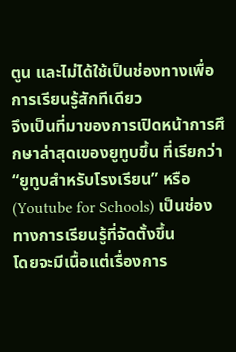ตูน และไม่ได้ใช้เป็นช่องทางเพื่อการเรียนรู้สักทีเดียว
จึงเป็นที่มาของการเปิดหน้าการศึกษาล่าสุดเของยูทูบขึ้น ที่เรียกว่า “ยูทูบสำหรับโรงเรียน” หรือ (Youtube for Schools) เป็นช่องทางการเรียนรู้ที่จัดตั้งขึ้น
โดยจะมีเนื้อแต่เรื่องการ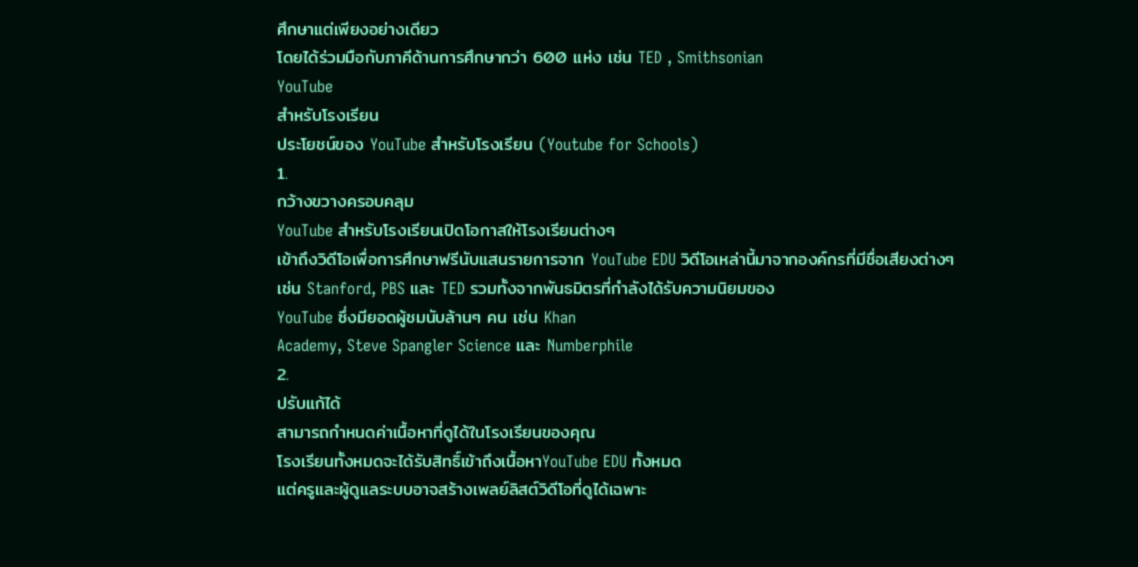ศึกษาแต่เพียงอย่างเดียว
โดยได้ร่วมมือกับภาคีด้านการศึกษากว่า 600 แห่ง เช่น TED , Smithsonian
YouTube
สำหรับโรงเรียน
ประโยชน์ของ YouTube สำหรับโรงเรียน (Youtube for Schools)
1.
กว้างขวางครอบคลุม
YouTube สำหรับโรงเรียนเปิดโอกาสให้โรงเรียนต่างๆ
เข้าถึงวิดีโอเพื่อการศึกษาฟรีนับแสนรายการจาก YouTube EDU วิดีโอเหล่านี้มาจากองค์กรที่มีชื่อเสียงต่างๆ
เช่น Stanford, PBS และ TED รวมทั้งจากพันธมิตรที่กำลังได้รับความนิยมของ
YouTube ซึ่งมียอดผู้ชมนับล้านๆ คน เช่น Khan
Academy, Steve Spangler Science และ Numberphile
2.
ปรับแก้ได้
สามารถกำหนดค่าเนื้อหาที่ดูได้ในโรงเรียนของคุณ
โรงเรียนทั้งหมดจะได้รับสิทธิ์เข้าถึงเนื้อหาYouTube EDU ทั้งหมด
แต่ครูและผู้ดูแลระบบอาจสร้างเพลย์ลิสต์วิดีโอที่ดูได้เฉพาะ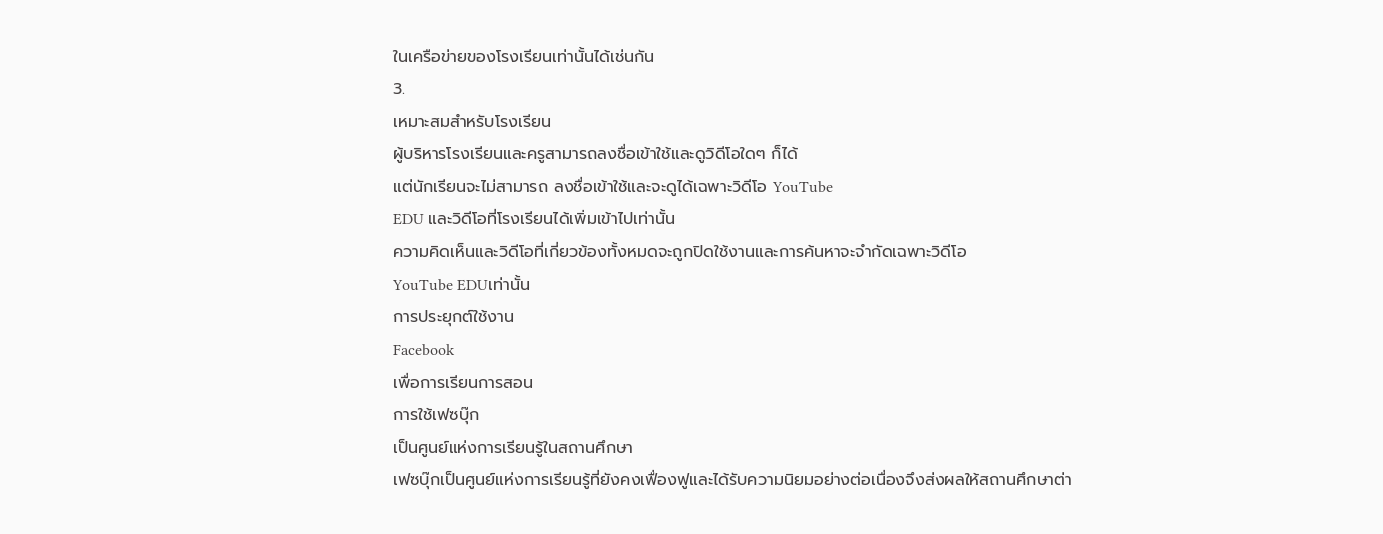ในเครือข่ายของโรงเรียนเท่านั้นได้เช่นกัน
3.
เหมาะสมสำหรับโรงเรียน
ผู้บริหารโรงเรียนและครูสามารถลงชื่อเข้าใช้และดูวิดีโอใดๆ ก็ได้
แต่นักเรียนจะไม่สามารถ ลงชื่อเข้าใช้และจะดูได้เฉพาะวิดีโอ YouTube
EDU และวิดีโอที่โรงเรียนได้เพิ่มเข้าไปเท่านั้น
ความคิดเห็นและวิดีโอที่เกี่ยวข้องทั้งหมดจะถูกปิดใช้งานและการค้นหาจะจำกัดเฉพาะวิดีโอ
YouTube EDUเท่านั้น
การประยุกต์ใช้งาน
Facebook
เพื่อการเรียนการสอน
การใช้เฟซบุ๊ก
เป็นศูนย์แห่งการเรียนรู้ในสถานศึกษา
เฟซบุ๊กเป็นศูนย์แห่งการเรียนรู้ที่ยังคงเฟื่องฟูและได้รับความนิยมอย่างต่อเนื่องจึงส่งผลให้สถานศึกษาต่า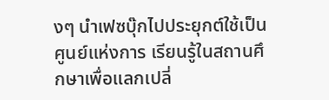งๆ นำเฟซบุ๊กไปประยุกต์ใช้เป็นศูนย์แห่งการ เรียนรู้ในสถานศึกษาเพื่อแลกเปลี่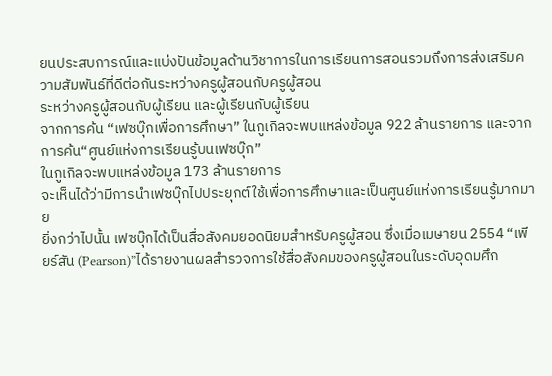ยนประสบการณ์และแบ่งปันข้อมูลด้านวิชาการในการเรียนการสอนรวมถึงการส่งเสริมความสัมพันธ์ที่ดีต่อกันระหว่างครูผู้สอนกับครูผู้สอน
ระหว่างครูผู้สอนกับผู้เรียน และผู้เรียนกับผู้เรียน
จากการค้น “เฟซบุ๊กเพื่อการศึกษา” ในกูเกิลจะพบแหล่งข้อมูล 922 ล้านรายการ และจากการค้น“ศูนย์แห่งการเรียนรู้บนเฟซบุ๊ก”
ในกูเกิลจะพบแหล่งข้อมูล 173 ล้านรายการ
จะเห็นได้ว่ามีการนำเฟซบุ๊กไปประยุกต์ใช้เพื่อการศึกษาและเป็นศูนย์แห่งการเรียนรู้มากมาย
ยิ่งกว่าไปนั้น เฟซบุ๊กได้เป็นสื่อสังคมยอดนิยมสำหรับครูผู้สอน ซึ่งเมื่อเมษายน 2554 “เพียร์สัน (Pearson)”ได้รายงานผลสำรวจการใช้สื่อสังคมของครูผู้สอนในระดับอุดมศึก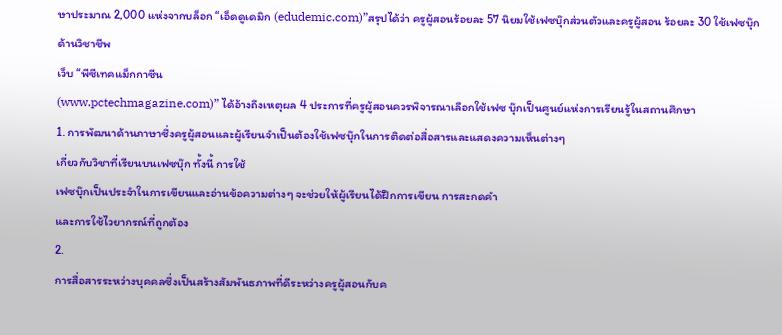ษาประมาณ 2,000 แห่งจากบล็อก “เอ็ดดูเดมิก (edudemic.com)”สรุปได้ว่า ครูผู้สอนร้อยละ 57 นิยมใช้เฟซบุ๊กส่วนตัวและครูผู้สอน ร้อยละ 30 ใช้เฟซบุ๊กด้านวิชาชีพ
เว็บ “พีซีเทคแม็กกาซีน
(www.pctechmagazine.com)” ได้อ้างถึงเหตุผล 4 ประการที่ครูผู้สอนควรพิจารณาเลือกใช้เฟซ บุ๊กเป็นศูนย์แห่งการเรียนรู้ในสถานศึกษา
1. การพัฒนาด้านภาษาซึ่งครูผู้สอนและผู้เรียนจำเป็นต้องใช้เฟซบุ๊กในการติดต่อสื่อสารและแสดงความเห็นต่างๆ
เกี่ยวกับวิชาที่เรียนบนเฟซบุ๊ก ทั้งนี้ การใช้
เฟซบุ๊กเป็นประจำในการเขียนและอ่านข้อความต่างๆ จะช่วยให้ผู้เรียนได้ฝึกการเขียน การสะกดคำ
และการใช้ไวยากรณ์ที่ถูกต้อง
2.
การสื่อสารระหว่างบุคคลซึ่งเป็นสร้างสัมพันธภาพที่ดีระหว่างครูผู้สอนกับค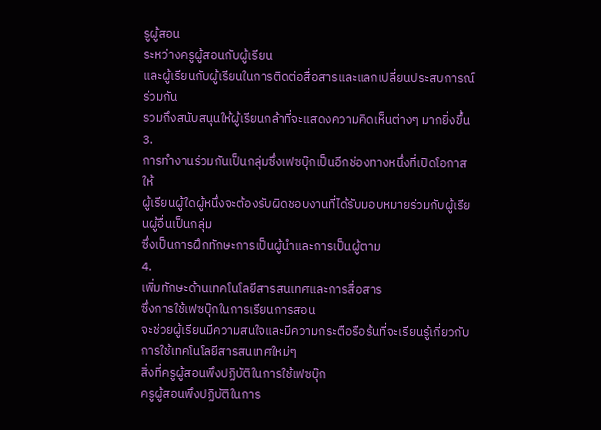รูผู้สอน
ระหว่างครูผู้สอนกับผู้เรียน
และผู้เรียนกับผู้เรียนในการติดต่อสื่อสารและแลกเปลี่ยนประสบการณ์ร่วมกัน
รวมถึงสนับสนุนให้ผู้เรียนกล้าที่จะแสดงความคิดเห็นต่างๆ มากยิ่งขึ้น
3.
การทำงานร่วมกันเป็นกลุ่มซึ่งเฟซบุ๊กเป็นอีกช่องทางหนึ่งที่เปิดโอกาสให้
ผู้เรียนผู้ใดผู้หนึ่งจะต้องรับผิดชอบงานที่ได้รับมอบหมายร่วมกับผู้เรียนผู้อื่นเป็นกลุ่ม
ซึ่งเป็นการฝึกทักษะการเป็นผู้นำและการเป็นผู้ตาม
4.
เพิ่มทักษะด้านเทคโนโลยีสารสนเทศและการสื่อสาร
ซึ่งการใช้เฟซบุ๊กในการเรียนการสอน
จะช่วยผู้เรียนมีความสนใจและมีความกระตือรือร้นที่จะเรียนรู้เกี่ยวกับการใช้เทคโนโลยีสารสนเทศใหม่ๆ
สิ่งที่ครูผู้สอนพึงปฏิบัติในการใช้เฟซบุ๊ก
ครูผู้สอนพึงปฏิบัติในการ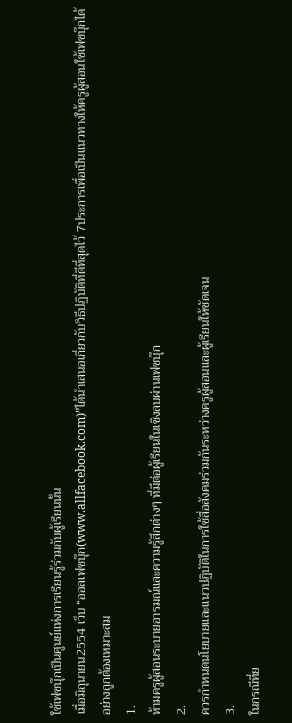ใช้เฟซบุ๊กเป็นศูนย์แห่งการเรียนรู้ร่วมกับผู้เรียนนั้น
เมื่อมิถุนายน2554 เว็บ “ออลเฟซบุ๊ก(www.allfacebook.com)”ได้นำเสนอเกี่ยวกับวิธีปฏิบัติที่ดีที่สุดไว้ 7ประการเพื่อเป็นแนวทางให้ครูผู้สอนใช้เฟซบุ๊กได้อย่างถูกต้องเหมาะสม
1.
ห้ามครูผู้สอนระบายอารมณ์และความรู้สึกต่างๆ ที่มีต่อผู้เรียนในเชิงลบผ่านเฟซบุ๊ก
2.
ควรกำหนดนโยบายและแนวปฏิบัติในการใช้สื่อสังคมร่วมกันระหว่างครูผู้สอนและผู้เรียนให้ชัดเจน
3.
ในกรณีที่ย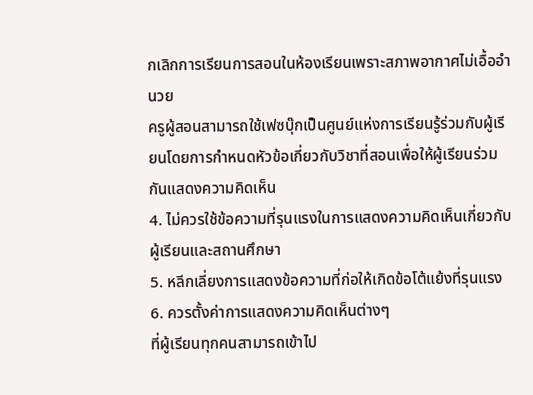กเลิกการเรียนการสอนในห้องเรียนเพราะสภาพอากาศไม่เอื้ออำนวย
ครูผู้สอนสามารถใช้เฟซบุ๊กเป็นศูนย์แห่งการเรียนรู้ร่วมกับผู้เรียนโดยการกำหนดหัวข้อเกี่ยวกับวิชาที่สอนเพื่อให้ผู้เรียนร่วมกันแสดงความคิดเห็น
4. ไม่ควรใช้ข้อความที่รุนแรงในการแสดงความคิดเห็นเกี่ยวกับผู้เรียนและสถานศึกษา
5. หลีกเลี่ยงการแสดงข้อความที่ก่อให้เกิดข้อโต้แย้งที่รุนแรง
6. ควรตั้งค่าการแสดงความคิดเห็นต่างๆ
ที่ผู้เรียนทุกคนสามารถเข้าไป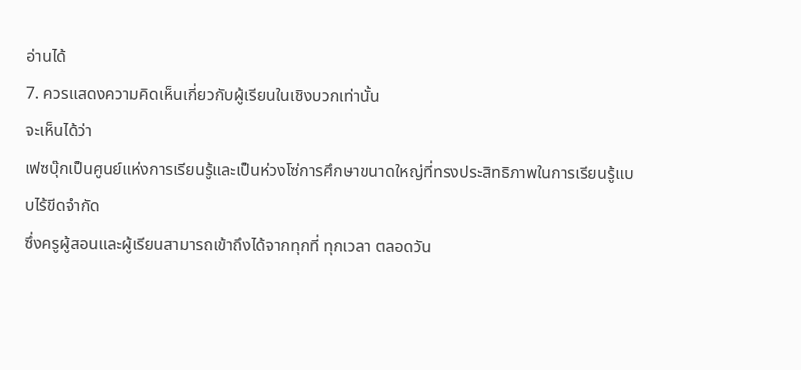อ่านได้
7. ควรแสดงความคิดเห็นเกี่ยวกับผู้เรียนในเชิงบวกเท่านั้น
จะเห็นได้ว่า
เฟซบุ๊กเป็นศูนย์แห่งการเรียนรู้และเป็นห่วงโซ่การศึกษาขนาดใหญ่ที่ทรงประสิทธิภาพในการเรียนรู้แบบไร้ขีดจำกัด
ซึ่งครูผู้สอนและผู้เรียนสามารถเข้าถึงได้จากทุกที่ ทุกเวลา ตลอดวัน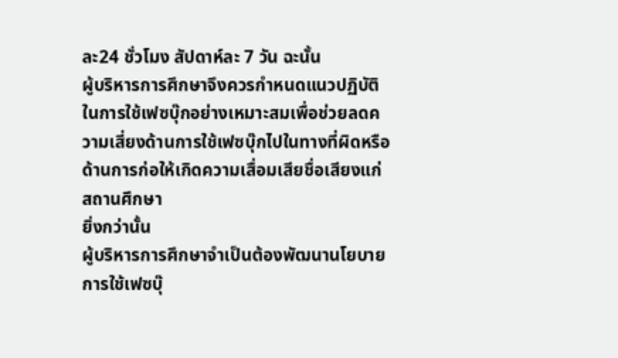ละ24 ชั่วโมง สัปดาห์ละ 7 วัน ฉะนั้น
ผู้บริหารการศึกษาจึงควรกำหนดแนวปฏิบัติในการใช้เฟซบุ๊กอย่างเหมาะสมเพื่อช่วยลดความเสี่ยงด้านการใช้เฟซบุ๊กไปในทางที่ผิดหรือด้านการก่อให้เกิดความเสื่อมเสียชื่อเสียงแก่สถานศึกษา
ยิ่งกว่านั้น
ผู้บริหารการศึกษาจำเป็นต้องพัฒนานโยบายการใช้เฟซบุ๊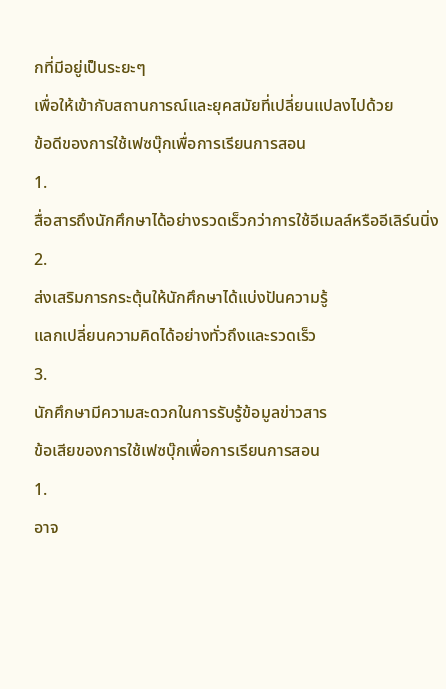กที่มีอยู่เป็นระยะๆ
เพื่อให้เข้ากับสถานการณ์และยุคสมัยที่เปลี่ยนแปลงไปด้วย
ข้อดีของการใช้เฟซบุ๊กเพื่อการเรียนการสอน
1.
สื่อสารถึงนักศึกษาได้อย่างรวดเร็วกว่าการใช้อีเมลล์หรืออีเลิร์นนิ่ง
2.
ส่งเสริมการกระตุ้นให้นักศึกษาได้แบ่งปันความรู้
แลกเปลี่ยนความคิดได้อย่างทั่วถึงและรวดเร็ว
3.
นักศึกษามีความสะดวกในการรับรู้ข้อมูลข่าวสาร
ข้อเสียของการใช้เฟซบุ๊กเพื่อการเรียนการสอน
1.
อาจ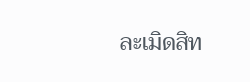ละเมิดสิท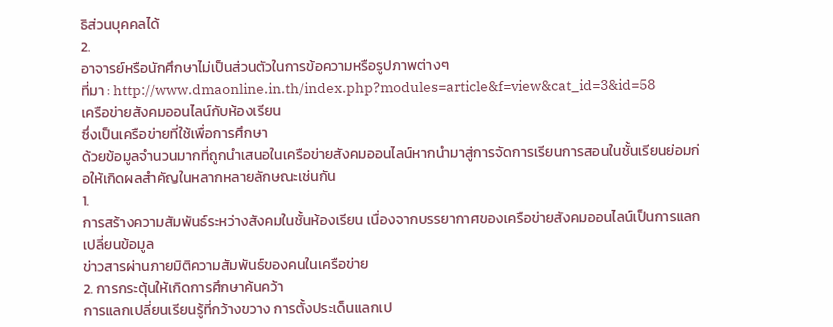ธิส่วนบุคคลได้
2.
อาจารย์หรือนักศึกษาไม่เป็นส่วนตัวในการข้อความหรือรูปภาพต่างๆ
ที่มา : http://www.dmaonline.in.th/index.php?modules=article&f=view&cat_id=3&id=58
เครือข่ายสังคมออนไลน์กับห้องเรียน
ซึ่งเป็นเครือข่ายที่ใช้เพื่อการศึกษา
ด้วยข้อมูลจำนวนมากที่ถูกนำเสนอในเครือข่ายสังคมออนไลน์หากนำมาสู่การจัดการเรียนการสอนในชั้นเรียนย่อมก่อให้เกิดผลสำคัญในหลากหลายลักษณะเช่นกัน
1.
การสร้างความสัมพันธ์ระหว่างสังคมในชั้นห้องเรียน เนื่องจากบรรยากาศของเครือข่ายสังคมออนไลน์เป็นการแลกเปลี่ยนข้อมูล
ข่าวสารผ่านภายมิติความสัมพันธ์ของคนในเครือข่าย
2. การกระตุ้นให้เกิดการศึกษาค้นคว้า
การแลกเปลี่ยนเรียนรู้ที่กว้างขวาง การตั้งประเด็นแลกเป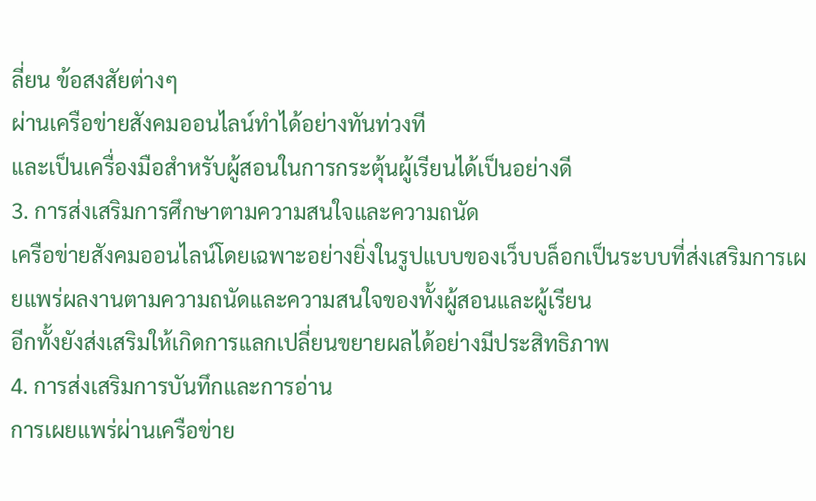ลี่ยน ข้อสงสัยต่างๆ
ผ่านเครือข่ายสังคมออนไลน์ทำได้อย่างทันท่วงที
และเป็นเครื่องมือสำหรับผู้สอนในการกระตุ้นผู้เรียนได้เป็นอย่างดี
3. การส่งเสริมการศึกษาตามความสนใจและความถนัด
เครือข่ายสังคมออนไลน์โดยเฉพาะอย่างยิ่งในรูปแบบของเว็บบล็อกเป็นระบบที่ส่งเสริมการเผยแพร่ผลงานตามความถนัดและความสนใจของทั้งผู้สอนและผู้เรียน
อีกทั้งยังส่งเสริมให้เกิดการแลกเปลี่ยนขยายผลได้อย่างมีประสิทธิภาพ
4. การส่งเสริมการบันทึกและการอ่าน
การเผยแพร่ผ่านเครือข่าย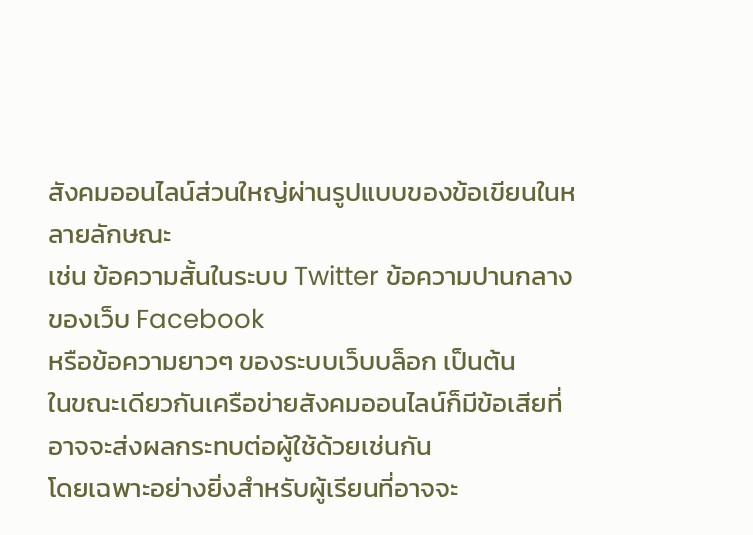สังคมออนไลน์ส่วนใหญ่ผ่านรูปแบบของข้อเขียนในหลายลักษณะ
เช่น ข้อความสั้นในระบบ Twitter ข้อความปานกลางของเว็บ Facebook
หรือข้อความยาวๆ ของระบบเว็บบล็อก เป็นต้น
ในขณะเดียวกันเครือข่ายสังคมออนไลน์ก็มีข้อเสียที่อาจจะส่งผลกระทบต่อผู้ใช้ด้วยเช่นกัน
โดยเฉพาะอย่างยิ่งสำหรับผู้เรียนที่อาจจะ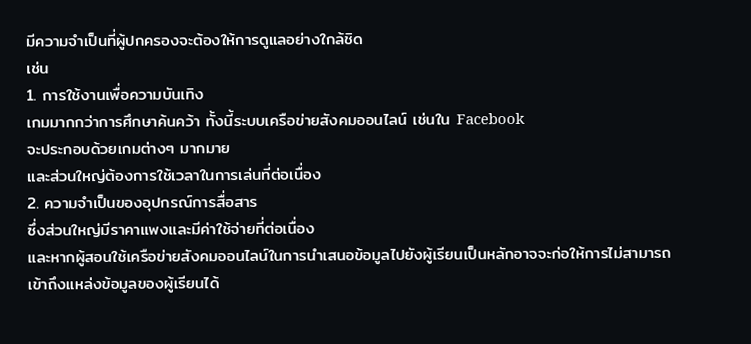มีความจำเป็นที่ผู้ปกครองจะต้องให้การดูแลอย่างใกล้ชิด
เช่น
1. การใช้งานเพื่อความบันเทิง
เกมมากกว่าการศึกษาค้นคว้า ทั้งนี้ระบบเครือข่ายสังคมออนไลน์ เช่นใน Facebook
จะประกอบด้วยเกมต่างๆ มากมาย
และส่วนใหญ่ต้องการใช้เวลาในการเล่นที่ต่อเนื่อง
2. ความจำเป็นของอุปกรณ์การสื่อสาร
ซึ่งส่วนใหญ่มีราคาแพงและมีค่าใช้จ่ายที่ต่อเนื่อง
และหากผู้สอนใช้เครือข่ายสังคมออนไลน์ในการนำเสนอข้อมูลไปยังผู้เรียนเป็นหลักอาจจะก่อให้การไม่สามารถเข้าถึงแหล่งข้อมูลของผู้เรียนได้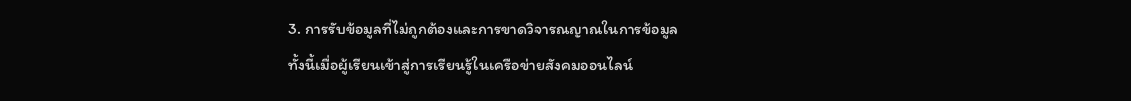3. การรับข้อมูลที่ไม่ถูกต้องและการขาดวิจารณญาณในการข้อมูล
ทั้งนี้เมื่อผู้เรียนเข้าสู่การเรียนรู้ในเครือข่ายสังคมออนไลน์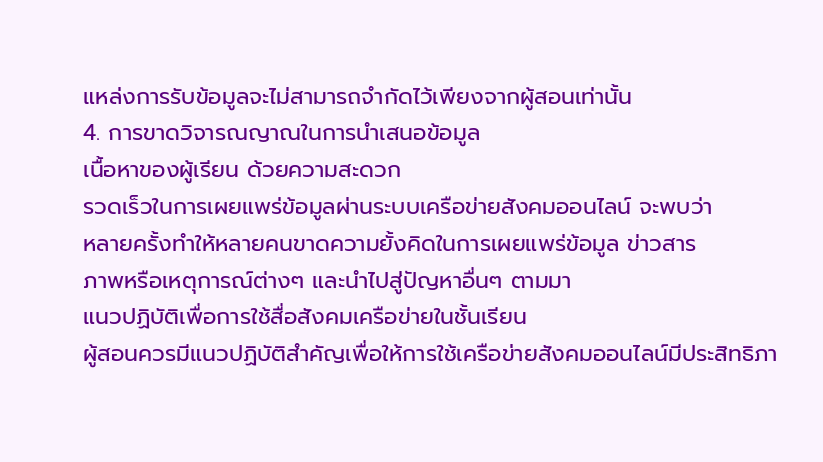แหล่งการรับข้อมูลจะไม่สามารถจำกัดไว้เพียงจากผู้สอนเท่านั้น
4. การขาดวิจารณญาณในการนำเสนอข้อมูล
เนื้อหาของผู้เรียน ด้วยความสะดวก
รวดเร็วในการเผยแพร่ข้อมูลผ่านระบบเครือข่ายสังคมออนไลน์ จะพบว่า
หลายครั้งทำให้หลายคนขาดความยั้งคิดในการเผยแพร่ข้อมูล ข่าวสาร
ภาพหรือเหตุการณ์ต่างๆ และนำไปสู่ปัญหาอื่นๆ ตามมา
แนวปฏิบัติเพื่อการใช้สื่อสังคมเครือข่ายในชั้นเรียน
ผู้สอนควรมีแนวปฏิบัติสำคัญเพื่อให้การใช้เครือข่ายสังคมออนไลน์มีประสิทธิภา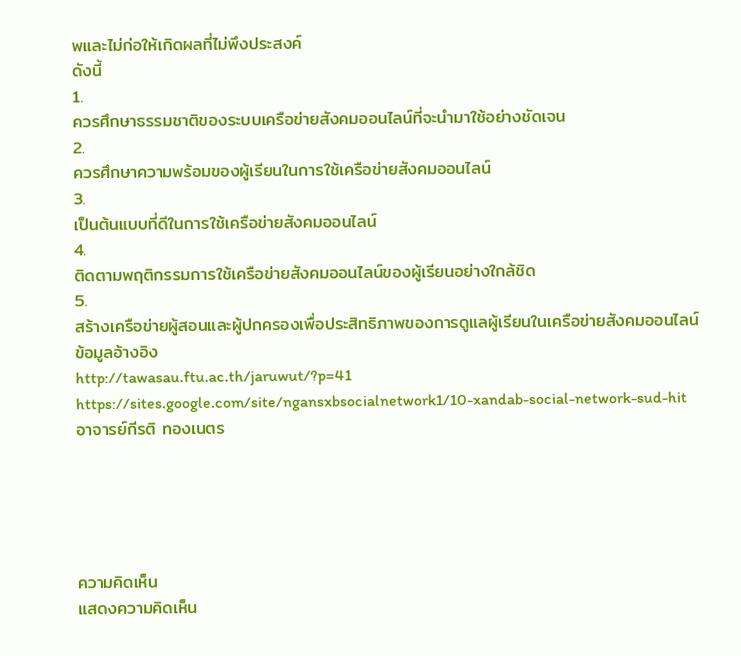พและไม่ก่อให้เกิดผลที่ไม่พึงประสงค์
ดังนี้
1.
ควรศึกษาธรรมชาติของระบบเครือข่ายสังคมออนไลน์ที่จะนำมาใช้อย่างชัดเจน
2.
ควรศึกษาความพร้อมของผู้เรียนในการใช้เครือข่ายสังคมออนไลน์
3.
เป็นต้นแบบที่ดีในการใช้เครือข่ายสังคมออนไลน์
4.
ติดตามพฤติกรรมการใช้เครือข่ายสังคมออนไลน์ของผู้เรียนอย่างใกล้ชิด
5.
สร้างเครือข่ายผู้สอนและผู้ปกครองเพื่อประสิทธิภาพของการดูแลผู้เรียนในเครือข่ายสังคมออนไลน์
ข้อมูลอ้างอิง
http://tawasau.ftu.ac.th/jaruwut/?p=41
https://sites.google.com/site/ngansxbsocialnetwork1/10-xandab-social-network-sud-hit
อาจารย์กีรติ ทองเนตร





ความคิดเห็น
แสดงความคิดเห็น